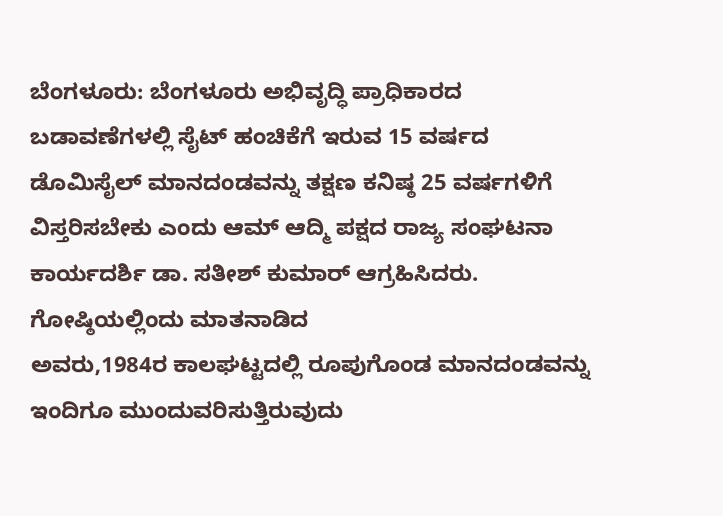ಬೆಂಗಳೂರು: ಬೆಂಗಳೂರು ಅಭಿವೃದ್ಧಿ ಪ್ರಾಧಿಕಾರದ ಬಡಾವಣೆಗಳಲ್ಲಿ ಸೈಟ್ ಹಂಚಿಕೆಗೆ ಇರುವ 15 ವರ್ಷದ ಡೊಮಿಸೈಲ್ ಮಾನದಂಡವನ್ನು ತಕ್ಷಣ ಕನಿಷ್ಠ 25 ವರ್ಷಗಳಿಗೆ ವಿಸ್ತರಿಸಬೇಕು ಎಂದು ಆಮ್ ಆದ್ಮಿ ಪಕ್ಷದ ರಾಜ್ಯ ಸಂಘಟನಾ ಕಾರ್ಯದರ್ಶಿ ಡಾ. ಸತೀಶ್ ಕುಮಾರ್ ಆಗ್ರಹಿಸಿದರು.
ಗೋಷ್ಠಿಯಲ್ಲಿಂದು ಮಾತನಾಡಿದ
ಅವರು,1984ರ ಕಾಲಘಟ್ಟದಲ್ಲಿ ರೂಪುಗೊಂಡ ಮಾನದಂಡವನ್ನು ಇಂದಿಗೂ ಮುಂದುವರಿಸುತ್ತಿರುವುದು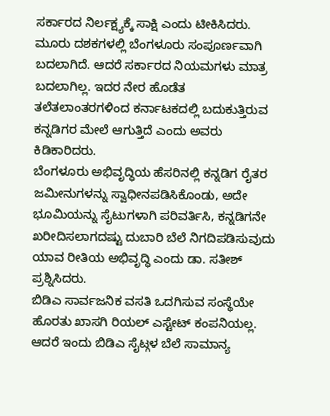ಸರ್ಕಾರದ ನಿರ್ಲಕ್ಷ್ಯಕ್ಕೆ ಸಾಕ್ಷಿ ಎಂದು ಟೀಕಿಸಿದರು.
ಮೂರು ದಶಕಗಳಲ್ಲಿ ಬೆಂಗಳೂರು ಸಂಪೂರ್ಣವಾಗಿ ಬದಲಾಗಿದೆ. ಆದರೆ ಸರ್ಕಾರದ ನಿಯಮಗಳು ಮಾತ್ರ ಬದಲಾಗಿಲ್ಲ. ಇದರ ನೇರ ಹೊಡೆತ ತಲೆತಲಾಂತರಗಳಿಂದ ಕರ್ನಾಟಕದಲ್ಲಿ ಬದುಕುತ್ತಿರುವ ಕನ್ನಡಿಗರ ಮೇಲೆ ಆಗುತ್ತಿದೆ ಎಂದು ಅವರು ಕಿಡಿಕಾರಿದರು.
ಬೆಂಗಳೂರು ಅಭಿವೃದ್ಧಿಯ ಹೆಸರಿನಲ್ಲಿ ಕನ್ನಡಿಗ ರೈತರ ಜಮೀನುಗಳನ್ನು ಸ್ವಾಧೀನಪಡಿಸಿಕೊಂಡು, ಅದೇ ಭೂಮಿಯನ್ನು ಸೈಟುಗಳಾಗಿ ಪರಿವರ್ತಿಸಿ, ಕನ್ನಡಿಗನೇ ಖರೀದಿಸಲಾಗದಷ್ಟು ದುಬಾರಿ ಬೆಲೆ ನಿಗದಿಪಡಿಸುವುದು ಯಾವ ರೀತಿಯ ಅಭಿವೃದ್ಧಿ ಎಂದು ಡಾ. ಸತೀಶ್ ಪ್ರಶ್ನಿಸಿದರು.
ಬಿಡಿಎ ಸಾರ್ವಜನಿಕ ವಸತಿ ಒದಗಿಸುವ ಸಂಸ್ಥೆಯೇ ಹೊರತು ಖಾಸಗಿ ರಿಯಲ್ ಎಸ್ಟೇಟ್ ಕಂಪನಿಯಲ್ಲ. ಆದರೆ ಇಂದು ಬಿಡಿಎ ಸೈಟ್ಗಳ ಬೆಲೆ ಸಾಮಾನ್ಯ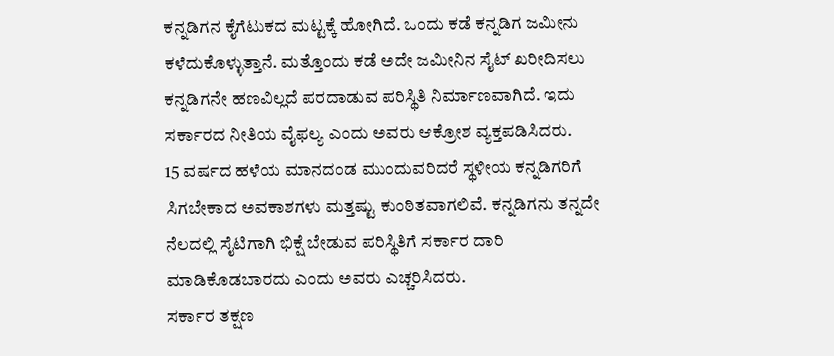ಕನ್ನಡಿಗನ ಕೈಗೆಟುಕದ ಮಟ್ಟಕ್ಕೆ ಹೋಗಿದೆ. ಒಂದು ಕಡೆ ಕನ್ನಡಿಗ ಜಮೀನು ಕಳೆದುಕೊಳ್ಳುತ್ತಾನೆ. ಮತ್ತೊಂದು ಕಡೆ ಅದೇ ಜಮೀನಿನ ಸೈಟ್ ಖರೀದಿಸಲು ಕನ್ನಡಿಗನೇ ಹಣವಿಲ್ಲದೆ ಪರದಾಡುವ ಪರಿಸ್ಥಿತಿ ನಿರ್ಮಾಣವಾಗಿದೆ. ಇದು ಸರ್ಕಾರದ ನೀತಿಯ ವೈಫಲ್ಯ ಎಂದು ಅವರು ಆಕ್ರೋಶ ವ್ಯಕ್ತಪಡಿಸಿದರು.
15 ವರ್ಷದ ಹಳೆಯ ಮಾನದಂಡ ಮುಂದುವರಿದರೆ ಸ್ಥಳೀಯ ಕನ್ನಡಿಗರಿಗೆ ಸಿಗಬೇಕಾದ ಅವಕಾಶಗಳು ಮತ್ತಷ್ಟು ಕುಂಠಿತವಾಗಲಿವೆ. ಕನ್ನಡಿಗನು ತನ್ನದೇ ನೆಲದಲ್ಲಿ ಸೈಟಿಗಾಗಿ ಭಿಕ್ಷೆ ಬೇಡುವ ಪರಿಸ್ಥಿತಿಗೆ ಸರ್ಕಾರ ದಾರಿ ಮಾಡಿಕೊಡಬಾರದು ಎಂದು ಅವರು ಎಚ್ಚರಿಸಿದರು.
ಸರ್ಕಾರ ತಕ್ಷಣ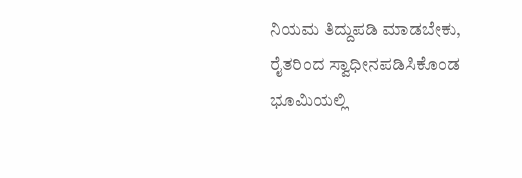ನಿಯಮ ತಿದ್ದುಪಡಿ ಮಾಡಬೇಕು, ರೈತರಿಂದ ಸ್ವಾಧೀನಪಡಿಸಿಕೊಂಡ ಭೂಮಿಯಲ್ಲಿ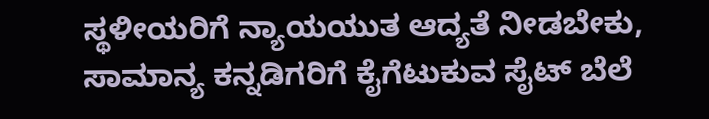ಸ್ಥಳೀಯರಿಗೆ ನ್ಯಾಯಯುತ ಆದ್ಯತೆ ನೀಡಬೇಕು, ಸಾಮಾನ್ಯ ಕನ್ನಡಿಗರಿಗೆ ಕೈಗೆಟುಕುವ ಸೈಟ್ ಬೆಲೆ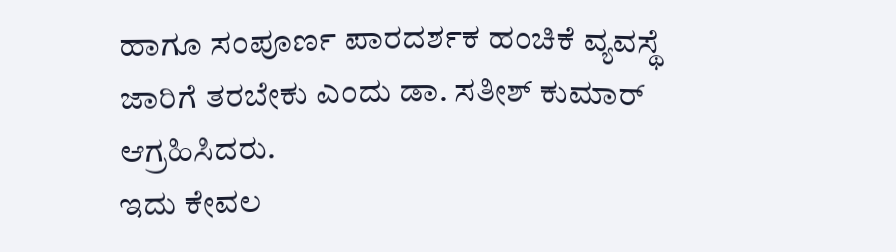ಹಾಗೂ ಸಂಪೂರ್ಣ ಪಾರದರ್ಶಕ ಹಂಚಿಕೆ ವ್ಯವಸ್ಥೆ ಜಾರಿಗೆ ತರಬೇಕು ಎಂದು ಡಾ. ಸತೀಶ್ ಕುಮಾರ್ ಆಗ್ರಹಿಸಿದರು.
ಇದು ಕೇವಲ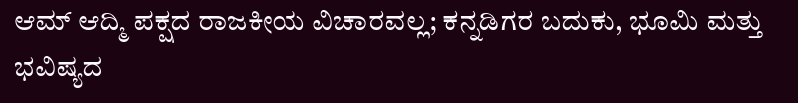ಆಮ್ ಆದ್ಮಿ ಪಕ್ಷದ ರಾಜಕೀಯ ವಿಚಾರವಲ್ಲ; ಕನ್ನಡಿಗರ ಬದುಕು, ಭೂಮಿ ಮತ್ತು ಭವಿಷ್ಯದ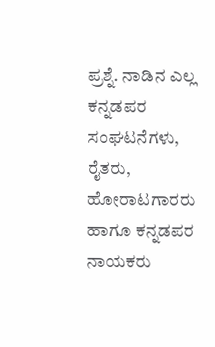ಪ್ರಶ್ನೆ. ನಾಡಿನ ಎಲ್ಲ ಕನ್ನಡಪರ ಸಂಘಟನೆಗಳು, ರೈತರು, ಹೋರಾಟಗಾರರು ಹಾಗೂ ಕನ್ನಡಪರ ನಾಯಕರು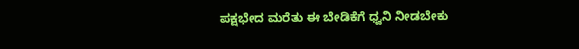ಪಕ್ಷಭೇದ ಮರೆತು ಈ ಬೇಡಿಕೆಗೆ ಧ್ವನಿ ನೀಡಬೇಕು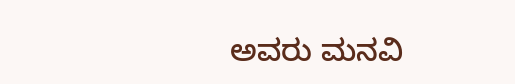ಅವರು ಮನವಿ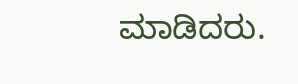ಮಾಡಿದರು.